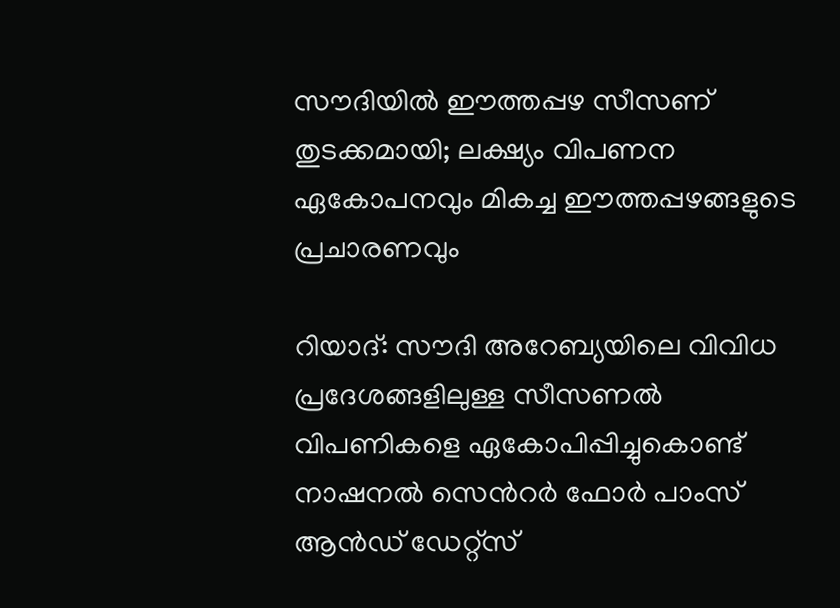സൗദിയിൽ ഈത്തപ്പഴ സീസണ് തുടക്കമായി; ലക്ഷ്യം വിപണന ഏകോപനവും മികച്ച ഈത്തപ്പഴങ്ങളുടെ പ്രചാരണവും

റിയാദ്: സൗദി അറേബ്യയിലെ വിവിധ പ്രദേശങ്ങളിലുള്ള സീസണൽ വിപണികളെ ഏകോപിപ്പിച്ചുകൊണ്ട് നാഷനൽ സെൻറർ ഫോർ പാംസ് ആൻഡ് ഡേറ്റ്സ്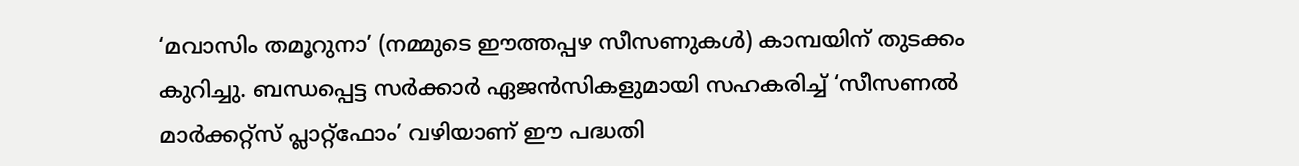‘മവാസിം തമൂറുനാ’ (നമ്മുടെ ഈത്തപ്പഴ സീസണുകൾ) കാമ്പയിന് തുടക്കം കുറിച്ചു. ബന്ധപ്പെട്ട സർക്കാർ ഏജൻസികളുമായി സഹകരിച്ച് ‘സീസണൽ മാർക്കറ്റ്സ് പ്ലാറ്റ്‌ഫോം’ വഴിയാണ് ഈ പദ്ധതി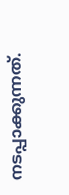നടപ്പാക്കുന്നത്.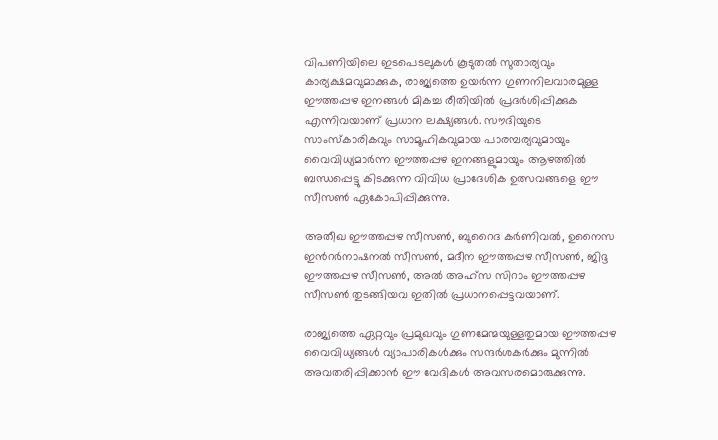വിപണിയിലെ ഇടപെടലുകൾ കൂടുതൽ സുതാര്യവും കാര്യക്ഷമവുമാക്കുക, രാജ്യത്തെ ഉയർന്ന ഗുണനിലവാരമുള്ള ഈത്തപ്പഴ ഇനങ്ങൾ മികച്ച രീതിയിൽ പ്രദർശിപ്പിക്കുക എന്നിവയാണ് പ്രധാന ലക്ഷ്യങ്ങൾ. സൗദിയുടെ സാംസ്കാരികവും സാമൂഹികവുമായ പാരമ്പര്യവുമായും വൈവിധ്യമാർന്ന ഈത്തപ്പഴ ഇനങ്ങളുമായും ആഴത്തിൽ ബന്ധപ്പെട്ടു കിടക്കുന്ന വിവിധ പ്രാദേശിക ഉത്സവങ്ങളെ ഈ സീസൺ ഏകോപിപ്പിക്കുന്നു.

അതീഖ ഈത്തപ്പഴ സീസൺ, ബുറൈദ കർണിവൽ, ഉനൈസ ഇൻറർനാഷനൽ സീസൺ, മദീന ഈത്തപ്പഴ സീസൺ, ജിദ്ദ ഈത്തപ്പഴ സീസൺ, അൽ അഹ്സ സിറാം ഈത്തപ്പഴ സീസൺ തുടങ്ങിയവ ഇതിൽ പ്രധാനപ്പെട്ടവയാണ്.

രാജ്യത്തെ ഏറ്റവും പ്രമുഖവും ഗുണമേന്മയുള്ളതുമായ ഈത്തപ്പഴ വൈവിധ്യങ്ങൾ വ്യാപാരികൾക്കും സന്ദർശകർക്കും മുന്നിൽ അവതരിപ്പിക്കാൻ ഈ വേദികൾ അവസരമൊരുക്കുന്നു.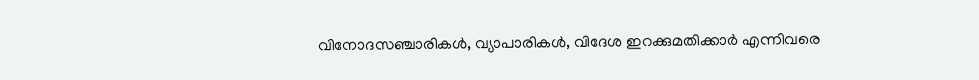വിനോദസഞ്ചാരികൾ, വ്യാപാരികൾ, വിദേശ ഇറക്കുമതിക്കാർ എന്നിവരെ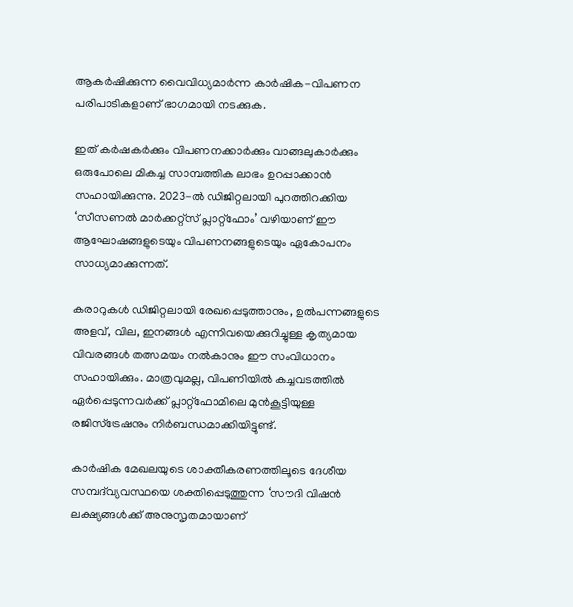ആകര്‍ഷിക്കുന്ന വൈവിധ്യമാർന്ന കാർഷിക-വിപണന പരിപാടികളാണ് ഭാഗമായി നടക്കുക.

ഇത് കർഷകർക്കും വിപണനക്കാർക്കും വാങ്ങലുകാർക്കും ഒരുപോലെ മികച്ച സാമ്പത്തിക ലാഭം ഉറപ്പാക്കാൻ സഹായിക്കുന്നു. 2023-ൽ ഡിജിറ്റലായി പുറത്തിറക്കിയ ‘സീസണൽ മാർക്കറ്റ്സ് പ്ലാറ്റ്‌ഫോം’ വഴിയാണ് ഈ ആഘോഷങ്ങളുടെയും വിപണനങ്ങളുടെയും ഏകോപനം സാധ്യമാക്കുന്നത്.

കരാറുകൾ ഡിജിറ്റലായി രേഖപ്പെടുത്താനും, ഉൽപന്നങ്ങളുടെ അളവ്, വില, ഇനങ്ങൾ എന്നിവയെക്കുറിച്ചുള്ള കൃത്യമായ വിവരങ്ങൾ തത്സമയം നൽകാനും ഈ സംവിധാനം സഹായിക്കും. മാത്രവുമല്ല, വിപണിയിൽ കച്ചവടത്തിൽ ഏർപ്പെടുന്നവർക്ക് പ്ലാറ്റ്‌ഫോമിലെ മുൻകൂട്ടിയുള്ള രജിസ്ട്രേഷനും നിർബന്ധമാക്കിയിട്ടുണ്ട്.

കാർഷിക മേഖലയുടെ ശാക്തീകരണത്തിലൂടെ ദേശീയ സമ്പദ്‌വ്യവസ്ഥയെ ശക്തിപ്പെടുത്തുന്ന ‘സൗദി വിഷൻ ലക്ഷ്യങ്ങൾക്ക് അനുസൃതമായാണ്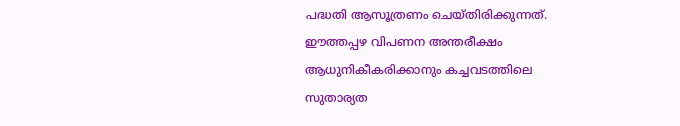പദ്ധതി ആസൂത്രണം ചെയ്തിരിക്കുന്നത്. ഈത്തപ്പഴ വിപണന അന്തരീക്ഷം ആധുനികീകരിക്കാനും കച്ചവടത്തിലെ സുതാര്യത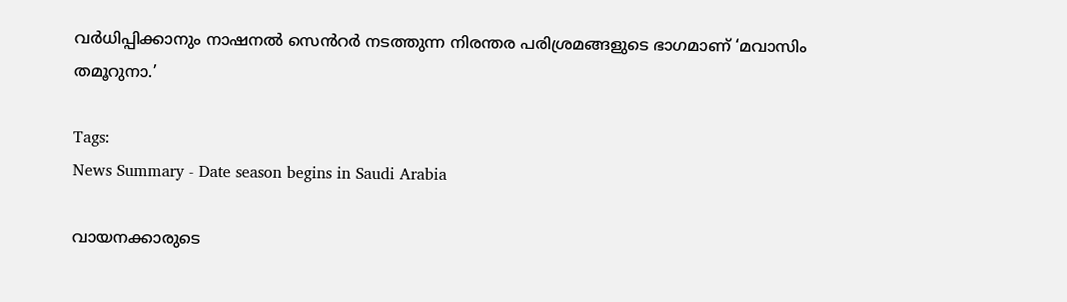വർധിപ്പിക്കാനും നാഷനൽ സെൻറർ നടത്തുന്ന നിരന്തര പരിശ്രമങ്ങളുടെ ഭാഗമാണ് ‘മവാസിം തമൂറുനാ.’

Tags:
News Summary - Date season begins in Saudi Arabia

വായനക്കാരുടെ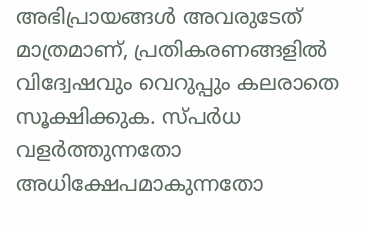അഭിപ്രായങ്ങള്‍ അവരുടേത് മാത്രമാണ്, പ്രതികരണങ്ങളിൽ വിദ്വേഷവും വെറുപ്പും കലരാതെ സൂക്ഷിക്കുക. സ്പർധ വളർത്തുന്നതോ അധിക്ഷേപമാകുന്നതോ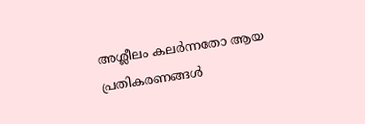അശ്ലീലം കലർന്നതോ ആയ പ്രതികരണങ്ങൾ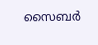സൈബർ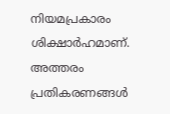നിയമപ്രകാരം ശിക്ഷാർഹമാണ്. അത്തരം പ്രതികരണങ്ങൾ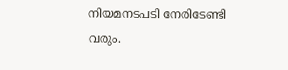നിയമനടപടി നേരിടേണ്ടി വരും.